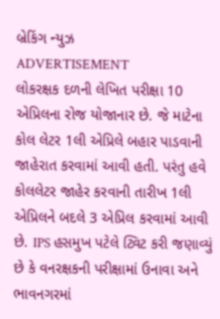બ્રેકિંગ ન્યુઝ
ADVERTISEMENT
લોકરક્ષક દળની લેખિત પરીક્ષા 10 એપ્રિલના રોજ યોજાનાર છે. જે માટેના કોલ લેટર 1લી એપ્રિલે બહાર પાડવાની જાહેરાત કરવામાં આવી હતી. પરંતુ હવે કોલલેટર જાહેર કરવાની તારીખ 1લી એપ્રિલને બદલે 3 એપ્રિલ કરવામાં આવી છે. IPS હસમુખ પટેલે ટ્વિટ કરી જણાવ્યું છે કે વનરક્ષકની પરીક્ષામાં ઉનાવા અને ભાવનગરમાં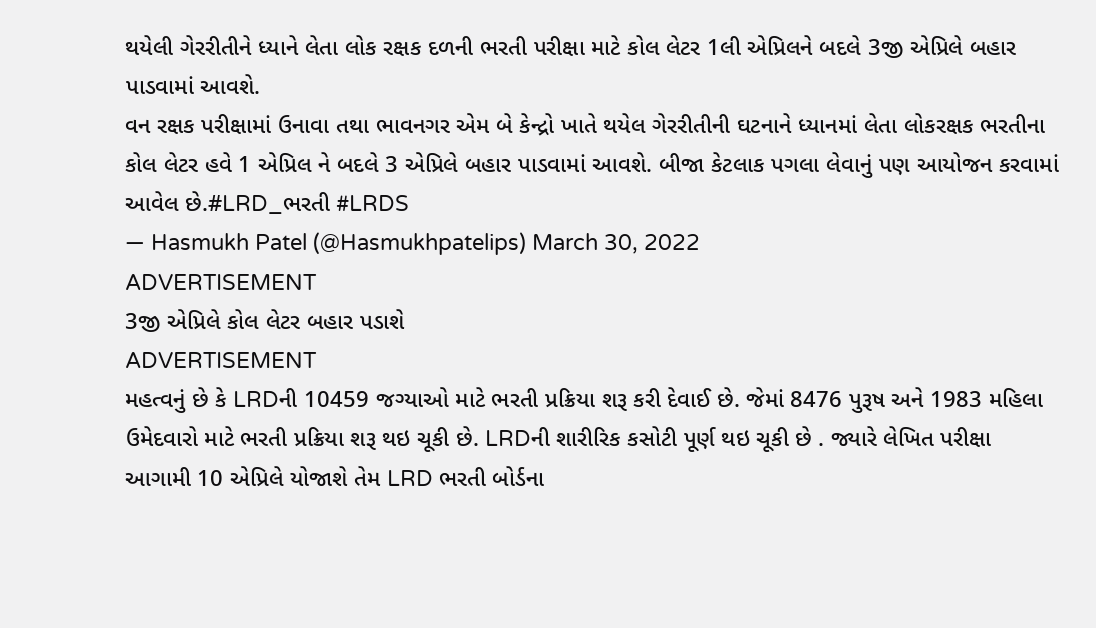થયેલી ગેરરીતીને ધ્યાને લેતા લોક રક્ષક દળની ભરતી પરીક્ષા માટે કોલ લેટર 1લી એપ્રિલને બદલે 3જી એપ્રિલે બહાર પાડવામાં આવશે.
વન રક્ષક પરીક્ષામાં ઉનાવા તથા ભાવનગર એમ બે કેન્દ્રો ખાતે થયેલ ગેરરીતીની ઘટનાને ધ્યાનમાં લેતા લોકરક્ષક ભરતીના કોલ લેટર હવે 1 એપ્રિલ ને બદલે 3 એપ્રિલે બહાર પાડવામાં આવશે. બીજા કેટલાક પગલા લેવાનું પણ આયોજન કરવામાં આવેલ છે.#LRD_ભરતી #LRDS
— Hasmukh Patel (@Hasmukhpatelips) March 30, 2022
ADVERTISEMENT
3જી એપ્રિલે કોલ લેટર બહાર પડાશે
ADVERTISEMENT
મહત્વનું છે કે LRDની 10459 જગ્યાઓ માટે ભરતી પ્રક્રિયા શરૂ કરી દેવાઈ છે. જેમાં 8476 પુરૂષ અને 1983 મહિલા ઉમેદવારો માટે ભરતી પ્રક્રિયા શરૂ થઇ ચૂકી છે. LRDની શારીરિક કસોટી પૂર્ણ થઇ ચૂકી છે . જ્યારે લેખિત પરીક્ષા આગામી 10 એપ્રિલે યોજાશે તેમ LRD ભરતી બોર્ડના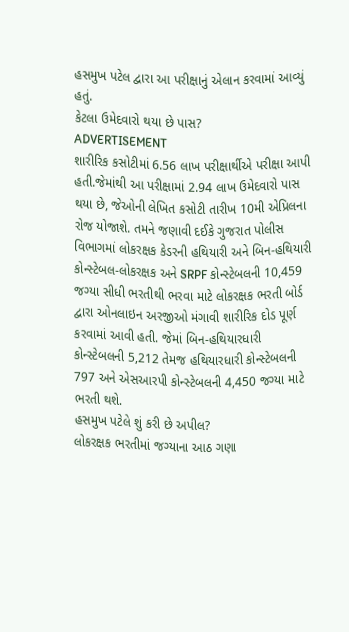હસમુખ પટેલ દ્વારા આ પરીક્ષાનું એલાન કરવામાં આવ્યું હતું.
કેટલા ઉમેદવારો થયા છે પાસ?
ADVERTISEMENT
શારીરિક કસોટીમાં 6.56 લાખ પરીક્ષાર્થીએ પરીક્ષા આપી હતી.જેમાંથી આ પરીક્ષામાં 2.94 લાખ ઉમેદવારો પાસ થયા છે, જેઓની લેખિત કસોટી તારીખ 10મી એપ્રિલના રોજ યોજાશે. તમને જણાવી દઈકે ગુજરાત પોલીસ વિભાગમાં લોકરક્ષક કેડરની હથિયારી અને બિન-હથિયારી કોન્સ્ટેબલ-લોકરક્ષક અને SRPF કોન્સ્ટેબલની 10,459 જગ્યા સીધી ભરતીથી ભરવા માટે લોકરક્ષક ભરતી બોર્ડ દ્વારા ઓનલાઇન અરજીઓ મંગાવી શારીરિક દોડ પૂર્ણ કરવામાં આવી હતી. જેમાં બિન-હથિયારધારી કોન્સ્ટેબલની 5,212 તેમજ હથિયારધારી કોન્સ્ટેબલની 797 અને એસઆરપી કોન્સ્ટેબલની 4,450 જગ્યા માટે ભરતી થશે.
હસમુખ પટેલે શું કરી છે અપીલ?
લોકરક્ષક ભરતીમાં જગ્યાના આઠ ગણા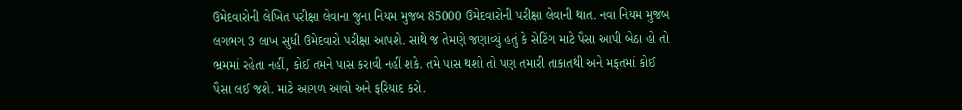ઉમેદવારોની લેખિત પરીક્ષા લેવાના જુના નિયમ મુજબ 85000 ઉમેદવારોની પરીક્ષા લેવાની થાત. નવા નિયમ મુજબ લગભગ 3 લાખ સુધી ઉમેદવારો પરીક્ષા આપશે. સાથે જ તેમણે જણાવ્યું હતું કે સેટિંગ માટે પૈસા આપી બેઠા હો તો ભ્રમમાં રહેતા નહીં, કોઈ તમને પાસ કરાવી નહીં શકે. તમે પાસ થશો તો પણ તમારી તાકાતથી અને મફતમાં કોઈ પૈસા લઈ જશે. માટે આગળ આવો અને ફરિયાદ કરો.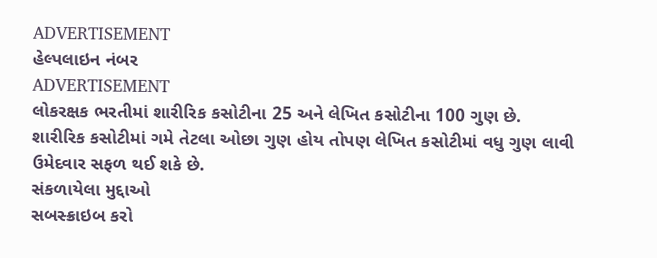ADVERTISEMENT
હેલ્પલાઇન નંબર
ADVERTISEMENT
લોકરક્ષક ભરતીમાં શારીરિક કસોટીના 25 અને લેખિત કસોટીના 100 ગુણ છે. શારીરિક કસોટીમાં ગમે તેટલા ઓછા ગુણ હોય તોપણ લેખિત કસોટીમાં વધુ ગુણ લાવી ઉમેદવાર સફળ થઈ શકે છે.
સંકળાયેલા મુદ્દાઓ
સબસ્ક્રાઇબ કરો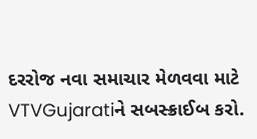દરરોજ નવા સમાચાર મેળવવા માટે VTVGujaratiને સબસ્ક્રાઈબ કરો.